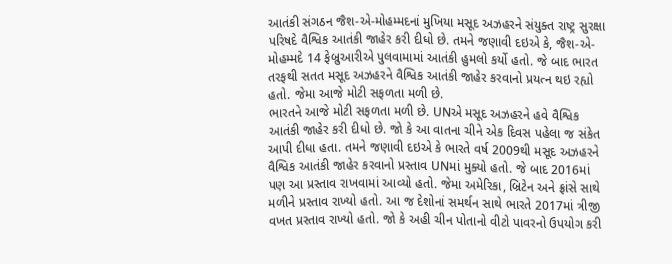આતંકી સંગઠન જૈશ-એ-મોહમ્મદનાં મુખિયા મસૂદ અઝહરને સંયુક્ત રાષ્ટ્ર સુરક્ષા પરિષદે વૈશ્વિક આતંકી જાહેર કરી દીધો છે. તમને જણાવી દઇએ કે, જૈશ-એ-મોહમ્મદે 14 ફેબ્રુઆરીએ પુલવામામાં આતંકી હુમલો કર્યો હતો. જે બાદ ભારત તરફથી સતત મસૂદ અઝહરને વૈશ્વિક આતંકી જાહેર કરવાનો પ્રયત્ન થઇ રહ્યો હતો. જેમા આજે મોટી સફળતા મળી છે.
ભારતને આજે મોટી સફળતા મળી છે. UNએ મસૂદ અઝહરને હવે વૈશ્વિક આતંકી જાહેર કરી દીધો છે. જો કે આ વાતના ચીને એક દિવસ પહેલા જ સંકેત આપી દીધા હતા. તમને જણાવી દઇએ કે ભારતે વર્ષ 2009થી મસૂદ અઝહરને વૈશ્વિક આતંકી જાહેર કરવાનો પ્રસ્તાવ UNમાં મુક્યો હતો. જે બાદ 2016માં પણ આ પ્રસ્તાવ રાખવામાં આવ્યો હતો. જેમા અમેરિકા, બ્રિટેન અને ફ્રાંસે સાથે મળીને પ્રસ્તાવ રાખ્યો હતો. આ જ દેશોનાં સમર્થન સાથે ભારતે 2017માં ત્રીજી વખત પ્રસ્તાવ રાખ્યો હતો. જો કે અહી ચીન પોતાનો વીટો પાવરનો ઉપયોગ કરી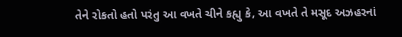તેને રોકતો હતો પરંતુ આ વખતે ચીને કહ્યુ કે, આ વખતે તે મસૂદ અઝહરનાં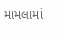મામલામાં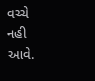વચ્ચે નહી આવે.